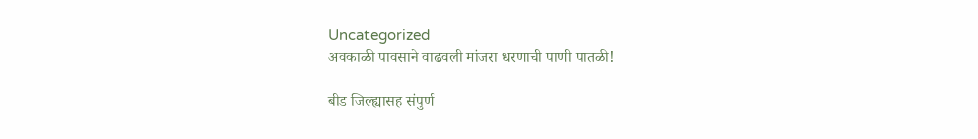Uncategorized
अवकाळी पावसाने वाढवली मांजरा धरणाची पाणी पातळी!

बीड जिल्ह्यासह संपुर्ण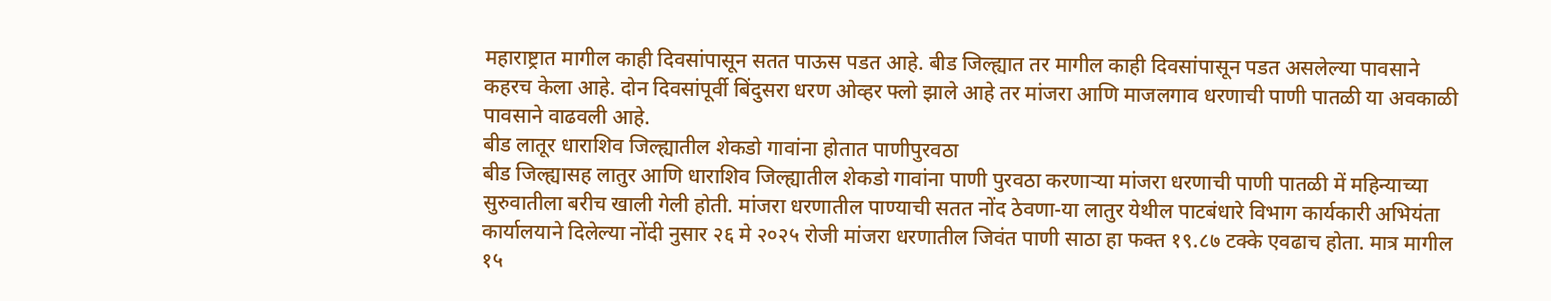महाराष्ट्रात मागील काही दिवसांपासून सतत पाऊस पडत आहे. बीड जिल्ह्यात तर मागील काही दिवसांपासून पडत असलेल्या पावसाने कहरच केला आहे. दोन दिवसांपूर्वी बिंदुसरा धरण ओव्हर फ्लो झाले आहे तर मांजरा आणि माजलगाव धरणाची पाणी पातळी या अवकाळी पावसाने वाढवली आहे.
बीड लातूर धाराशिव जिल्ह्यातील शेकडो गावांना होतात पाणीपुरवठा
बीड जिल्ह्यासह लातुर आणि धाराशिव जिल्ह्यातील शेकडो गावांना पाणी पुरवठा करणाऱ्या मांजरा धरणाची पाणी पातळी में महिन्याच्या सुरुवातीला बरीच खाली गेली होती. मांजरा धरणातील पाण्याची सतत नोंद ठेवणा-या लातुर येथील पाटबंधारे विभाग कार्यकारी अभियंता कार्यालयाने दिलेल्या नोंदी नुसार २६ मे २०२५ रोजी मांजरा धरणातील जिवंत पाणी साठा हा फक्त १९.८७ टक्के एवढाच होता. मात्र मागील १५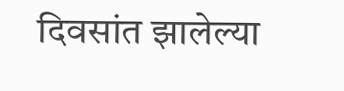दिवसांत झालेल्या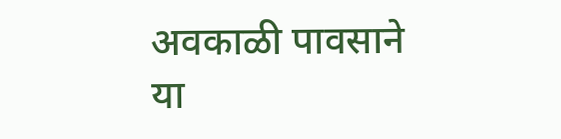अवकाळी पावसाने या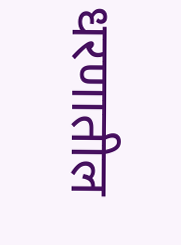धरणातील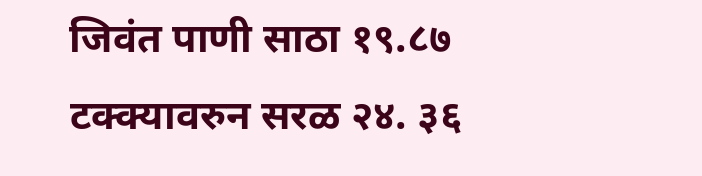जिवंत पाणी साठा १९.८७ टक्क्यावरुन सरळ २४. ३६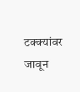टक्क्यांवर जावून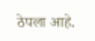ठेपला आहे.